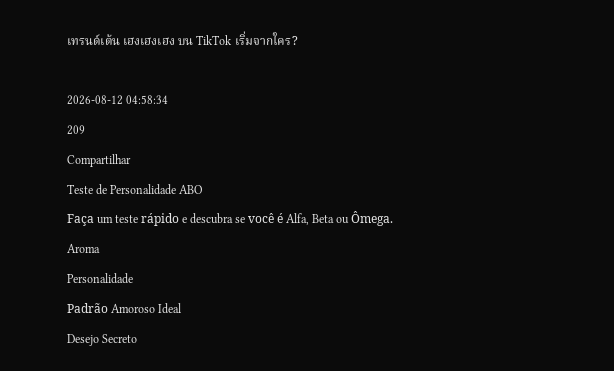เทรนด์เต้น เฮงเฮงเฮง บน TikTok เริ่มจากใคร?

2026-08-12 04:58:34
209
Compartilhar
Teste de Personalidade ABO
Faça um teste rápido e descubra se você é Alfa, Beta ou Ômega.
Aroma
Personalidade
Padrão Amoroso Ideal
Desejo Secreto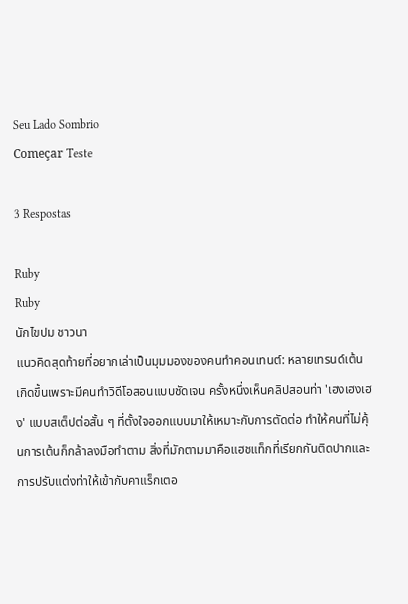Seu Lado Sombrio
Começar Teste

3 Respostas

Ruby
Ruby
นักไขปม ชาวนา
แนวคิดสุดท้ายที่อยากเล่าเป็นมุมมองของคนทำคอนเทนต์: หลายเทรนด์เต้นเกิดขึ้นเพราะมีคนทำวิดีโอสอนแบบชัดเจน ครั้งหนึ่งเห็นคลิปสอนท่า 'เฮงเฮงเฮง' แบบสเต็ปต่อสั้น ๆ ที่ตั้งใจออกแบบมาให้เหมาะกับการตัดต่อ ทำให้คนที่ไม่คุ้นการเต้นก็กล้าลงมือทำตาม สิ่งที่มักตามมาคือแฮชแท็กที่เรียกกันติดปากและการปรับแต่งท่าให้เข้ากับคาแร็กเตอ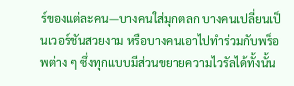ร์ของแต่ละคน—บางคนใส่มุกตลก บางคนเปลี่ยนเป็นเวอร์ชันสวยงาม หรือบางคนเอาไปทำร่วมกับพร็อพต่าง ๆ ซึ่งทุกแบบมีส่วนขยายความไวรัลได้ทั้งนั้น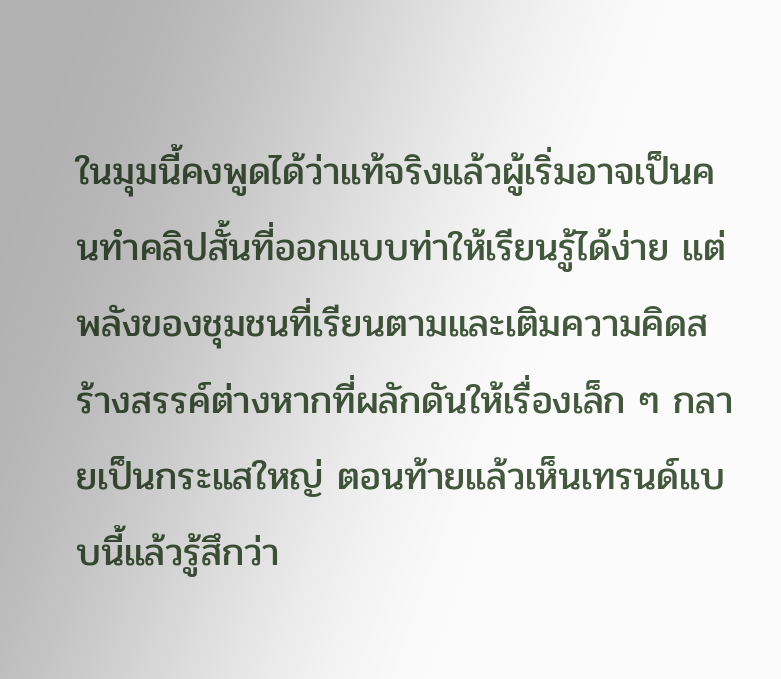ในมุมนี้คงพูดได้ว่าแท้จริงแล้วผู้เริ่มอาจเป็นคนทำคลิปสั้นที่ออกแบบท่าให้เรียนรู้ได้ง่าย แต่พลังของชุมชนที่เรียนตามและเติมความคิดสร้างสรรค์ต่างหากที่ผลักดันให้เรื่องเล็ก ๆ กลายเป็นกระแสใหญ่ ตอนท้ายแล้วเห็นเทรนด์แบบนี้แล้วรู้สึกว่า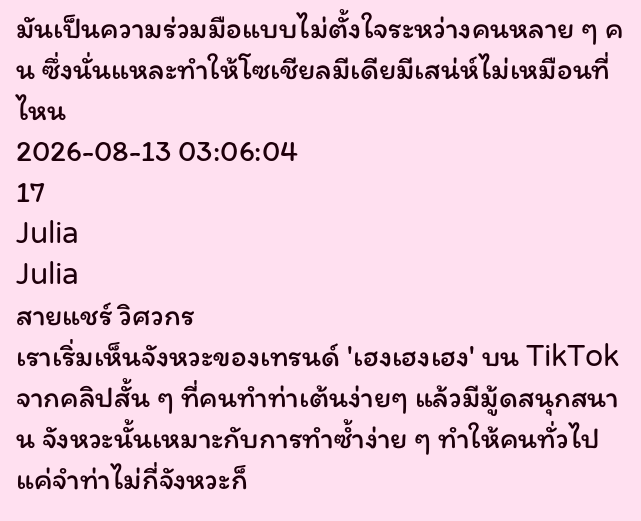มันเป็นความร่วมมือแบบไม่ตั้งใจระหว่างคนหลาย ๆ คน ซึ่งนั่นแหละทำให้โซเชียลมีเดียมีเสน่ห์ไม่เหมือนที่ไหน
2026-08-13 03:06:04
17
Julia
Julia
สายแชร์ วิศวกร
เราเริ่มเห็นจังหวะของเทรนด์ 'เฮงเฮงเฮง' บน TikTok จากคลิปสั้น ๆ ที่คนทำท่าเต้นง่ายๆ แล้วมีมู้ดสนุกสนาน จังหวะนั้นเหมาะกับการทำซ้ำง่าย ๆ ทำให้คนทั่วไปแค่จำท่าไม่กี่จังหวะก็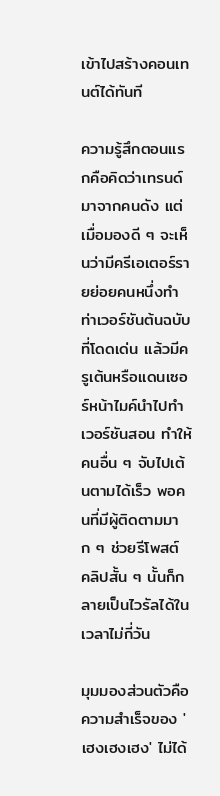เข้าไปสร้างคอนเทนต์ได้ทันที

ความรู้สึกตอนแรกคือคิดว่าเทรนด์มาจากคนดัง แต่เมื่อมองดี ๆ จะเห็นว่ามีครีเอเตอร์รายย่อยคนหนึ่งทำท่าเวอร์ชันต้นฉบับที่โดดเด่น แล้วมีครูเต้นหรือแดนเซอร์หน้าไมค์นำไปทำเวอร์ชันสอน ทำให้คนอื่น ๆ จับไปเต้นตามได้เร็ว พอคนที่มีผู้ติดตามมาก ๆ ช่วยรีโพสต์ คลิปสั้น ๆ นั้นก็กลายเป็นไวรัลได้ในเวลาไม่กี่วัน

มุมมองส่วนตัวคือความสำเร็จของ 'เฮงเฮงเฮง' ไม่ได้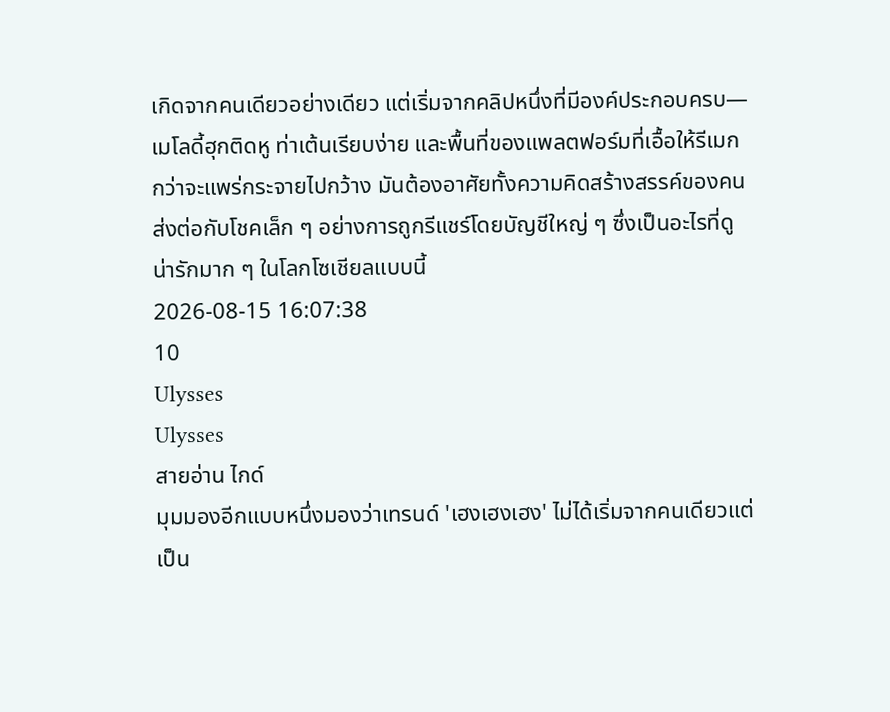เกิดจากคนเดียวอย่างเดียว แต่เริ่มจากคลิปหนึ่งที่มีองค์ประกอบครบ—เมโลดี้ฮุกติดหู ท่าเต้นเรียบง่าย และพื้นที่ของแพลตฟอร์มที่เอื้อให้รีเมก กว่าจะแพร่กระจายไปกว้าง มันต้องอาศัยทั้งความคิดสร้างสรรค์ของคนส่งต่อกับโชคเล็ก ๆ อย่างการถูกรีแชร์โดยบัญชีใหญ่ ๆ ซึ่งเป็นอะไรที่ดูน่ารักมาก ๆ ในโลกโซเชียลแบบนี้
2026-08-15 16:07:38
10
Ulysses
Ulysses
สายอ่าน ไกด์
มุมมองอีกแบบหนึ่งมองว่าเทรนด์ 'เฮงเฮงเฮง' ไม่ได้เริ่มจากคนเดียวแต่เป็น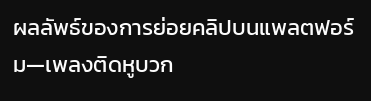ผลลัพธ์ของการย่อยคลิปบนแพลตฟอร์ม—เพลงติดหูบวก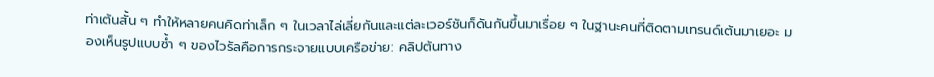ท่าเต้นสั้น ๆ ทำให้หลายคนคิดท่าเล็ก ๆ ในเวลาไล่เลี่ยกันและแต่ละเวอร์ชันก็ดันกันขึ้นมาเรื่อย ๆ ในฐานะคนที่ติดตามเทรนด์เต้นมาเยอะ มองเห็นรูปแบบซ้ำ ๆ ของไวรัลคือการกระจายแบบเครือข่าย: คลิปต้นทาง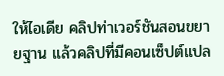ให้ไอเดีย คลิปท่าเวอร์ชันสอนขยายฐาน แล้วคลิปที่มีคอนเซ็ปต์แปล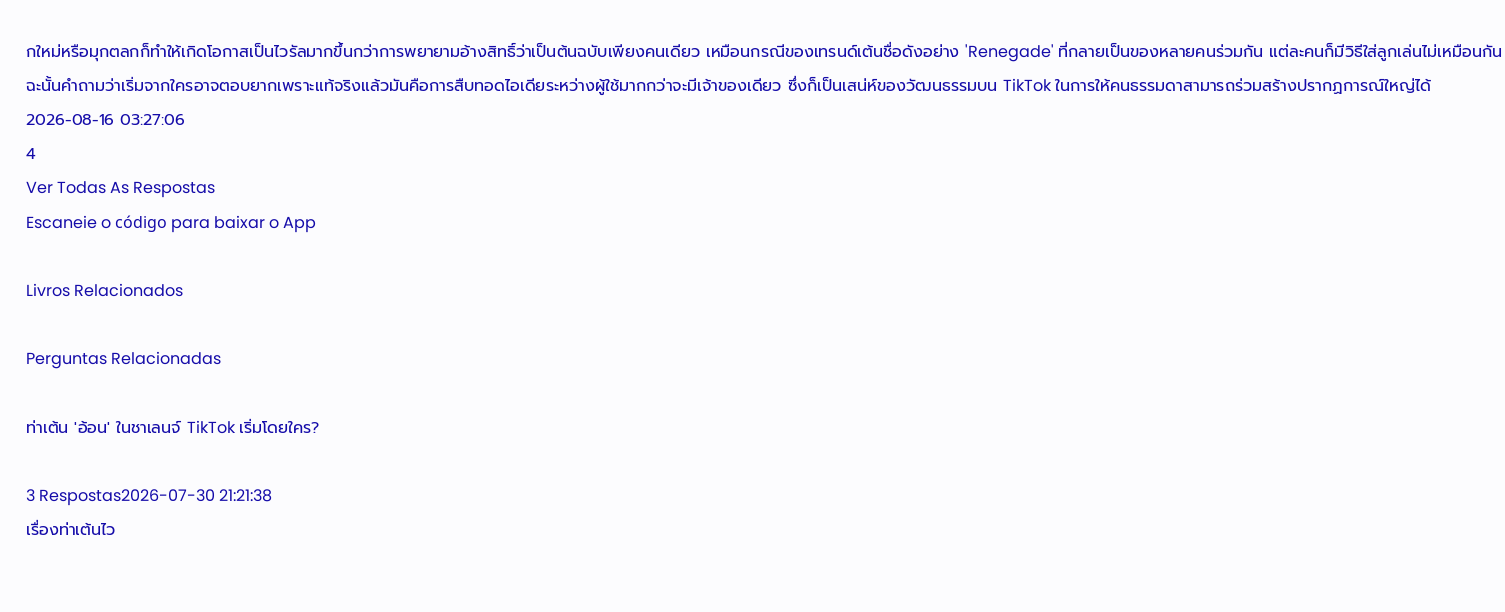กใหม่หรือมุกตลกก็ทำให้เกิดโอกาสเป็นไวรัลมากขึ้นกว่าการพยายามอ้างสิทธิ์ว่าเป็นต้นฉบับเพียงคนเดียว เหมือนกรณีของเทรนด์เต้นชื่อดังอย่าง 'Renegade' ที่กลายเป็นของหลายคนร่วมกัน แต่ละคนก็มีวิธีใส่ลูกเล่นไม่เหมือนกัน ฉะนั้นคำถามว่าเริ่มจากใครอาจตอบยากเพราะแท้จริงแล้วมันคือการสืบทอดไอเดียระหว่างผู้ใช้มากกว่าจะมีเจ้าของเดียว ซึ่งก็เป็นเสน่ห์ของวัฒนธรรมบน TikTok ในการให้คนธรรมดาสามารถร่วมสร้างปรากฏการณ์ใหญ่ได้
2026-08-16 03:27:06
4
Ver Todas As Respostas
Escaneie o código para baixar o App

Livros Relacionados

Perguntas Relacionadas

ท่าเต้น 'อ้อน' ในชาเลนจ์ TikTok เริ่มโดยใคร?

3 Respostas2026-07-30 21:21:38
เรื่องท่าเต้นไว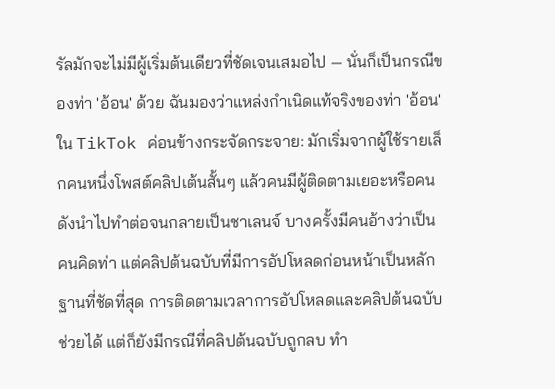รัลมักจะไม่มีผู้เริ่มต้นเดียวที่ชัดเจนเสมอไป — นั่นก็เป็นกรณีของท่า 'อ้อน' ด้วย ฉันมองว่าแหล่งกำเนิดแท้จริงของท่า 'อ้อน' ใน TikTok ค่อนข้างกระจัดกระจาย: มักเริ่มจากผู้ใช้รายเล็กคนหนึ่งโพสต์คลิปเต้นสั้นๆ แล้วคนมีผู้ติดตามเยอะหรือคนดังนำไปทำต่อจนกลายเป็นชาเลนจ์ บางครั้งมีคนอ้างว่าเป็นคนคิดท่า แต่คลิปต้นฉบับที่มีการอัปโหลดก่อนหน้าเป็นหลักฐานที่ชัดที่สุด การติดตามเวลาการอัปโหลดและคลิปต้นฉบับช่วยได้ แต่ก็ยังมีกรณีที่คลิปต้นฉบับถูกลบ ทำ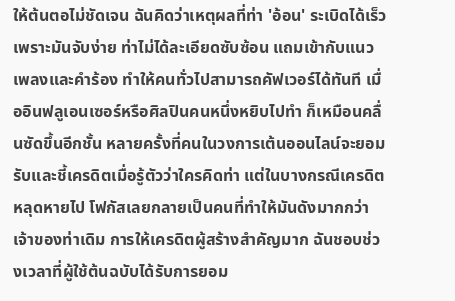ให้ต้นตอไม่ชัดเจน ฉันคิดว่าเหตุผลที่ท่า 'อ้อน' ระเบิดได้เร็วเพราะมันจับง่าย ท่าไม่ได้ละเอียดซับซ้อน แถมเข้ากับแนวเพลงและคำร้อง ทำให้คนทั่วไปสามารถคัฟเวอร์ได้ทันที เมื่ออินฟลูเอนเซอร์หรือศิลปินคนหนึ่งหยิบไปทำ ก็เหมือนคลื่นซัดขึ้นอีกชั้น หลายครั้งที่คนในวงการเต้นออนไลน์จะยอมรับและชี้เครดิตเมื่อรู้ตัวว่าใครคิดท่า แต่ในบางกรณีเครดิตหลุดหายไป โฟกัสเลยกลายเป็นคนที่ทำให้มันดังมากกว่าเจ้าของท่าเดิม การให้เครดิตผู้สร้างสำคัญมาก ฉันชอบช่วงเวลาที่ผู้ใช้ต้นฉบับได้รับการยอม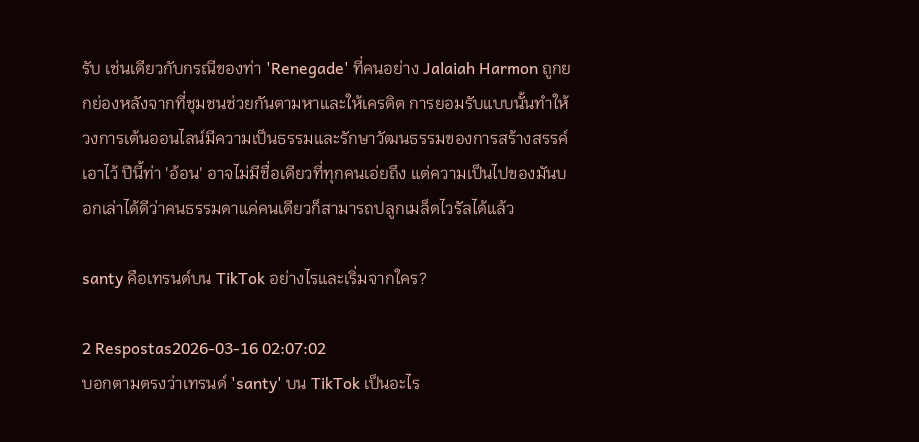รับ เช่นเดียวกับกรณีของท่า 'Renegade' ที่คนอย่าง Jalaiah Harmon ถูกยกย่องหลังจากที่ชุมชนช่วยกันตามหาและให้เครดิต การยอมรับแบบนั้นทำให้วงการเต้นออนไลน์มีความเป็นธรรมและรักษาวัฒนธรรมของการสร้างสรรค์เอาไว้ ปีนี้ท่า 'อ้อน' อาจไม่มีชื่อเดียวที่ทุกคนเอ่ยถึง แต่ความเป็นไปของมันบอกเล่าได้ดีว่าคนธรรมดาแค่คนเดียวก็สามารถปลูกเมล็ดไวรัลได้แล้ว

santy คือเทรนด์บน TikTok อย่างไรและเริ่มจากใคร?

2 Respostas2026-03-16 02:07:02
บอกตามตรงว่าเทรนด์ 'santy' บน TikTok เป็นอะไร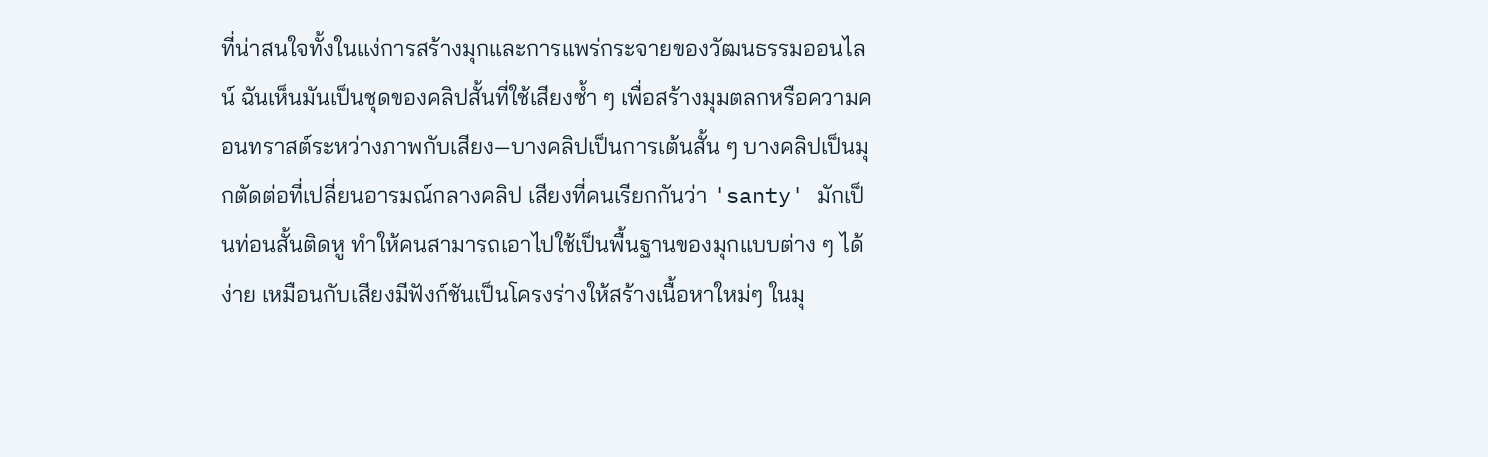ที่น่าสนใจทั้งในแง่การสร้างมุกและการแพร่กระจายของวัฒนธรรมออนไลน์ ฉันเห็นมันเป็นชุดของคลิปสั้นที่ใช้เสียงซ้ำ ๆ เพื่อสร้างมุมตลกหรือความคอนทราสต์ระหว่างภาพกับเสียง—บางคลิปเป็นการเต้นสั้น ๆ บางคลิปเป็นมุกตัดต่อที่เปลี่ยนอารมณ์กลางคลิป เสียงที่คนเรียกกันว่า 'santy' มักเป็นท่อนสั้นติดหู ทำให้คนสามารถเอาไปใช้เป็นพื้นฐานของมุกแบบต่าง ๆ ได้ง่าย เหมือนกับเสียงมีฟังก์ชันเป็นโครงร่างให้สร้างเนื้อหาใหม่ๆ ในมุ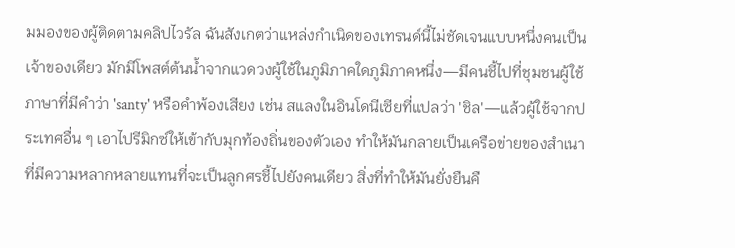มมองของผู้ติดตามคลิปไวรัล ฉันสังเกตว่าแหล่งกำเนิดของเทรนด์นี้ไม่ชัดเจนแบบหนึ่งคนเป็นเจ้าของเดียว มักมีโพสต์ต้นน้ำจากแวดวงผู้ใช้ในภูมิภาคใดภูมิภาคหนึ่ง—มีคนชี้ไปที่ชุมชนผู้ใช้ภาษาที่มีคำว่า 'santy' หรือคำพ้องเสียง เช่น สแลงในอินโดนีเซียที่แปลว่า 'ชิล'—แล้วผู้ใช้จากประเทศอื่น ๆ เอาไปรีมิกซ์ให้เข้ากับมุกท้องถิ่นของตัวเอง ทำให้มันกลายเป็นเครือข่ายของสำเนาที่มีความหลากหลายแทนที่จะเป็นลูกศรชี้ไปยังคนเดียว สิ่งที่ทำให้มันยั่งยืนคื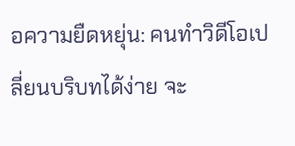อความยืดหยุ่น: คนทำวิดีโอเปลี่ยนบริบทได้ง่าย จะ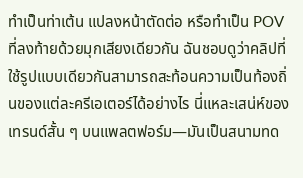ทำเป็นท่าเต้น แปลงหน้าตัดต่อ หรือทำเป็น POV ที่ลงท้ายด้วยมุกเสียงเดียวกัน ฉันชอบดูว่าคลิปที่ใช้รูปแบบเดียวกันสามารถสะท้อนความเป็นท้องถิ่นของแต่ละครีเอเตอร์ได้อย่างไร นี่แหละเสน่ห์ของเทรนด์สั้น ๆ บนแพลตฟอร์ม—มันเป็นสนามทด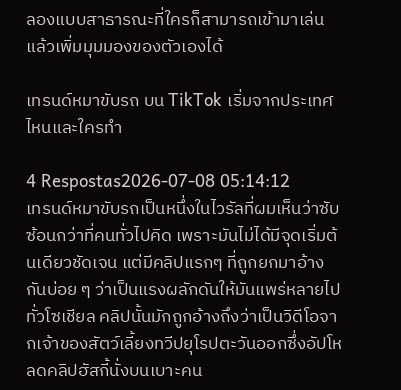ลองแบบสาธารณะที่ใครก็สามารถเข้ามาเล่นแล้วเพิ่มมุมมองของตัวเองได้

เทรนด์หมาขับรถ บน TikTok เริ่มจากประเทศไหนและใครทำ

4 Respostas2026-07-08 05:14:12
เทรนด์หมาขับรถเป็นหนึ่งในไวรัลที่ผมเห็นว่าซับซ้อนกว่าที่คนทั่วไปคิด เพราะมันไม่ได้มีจุดเริ่มต้นเดียวชัดเจน แต่มีคลิปแรกๆ ที่ถูกยกมาอ้างกันบ่อย ๆ ว่าเป็นแรงผลักดันให้มันแพร่หลายไปทั่วโซเชียล คลิปนั้นมักถูกอ้างถึงว่าเป็นวิดีโอจากเจ้าของสัตว์เลี้ยงทวีปยุโรปตะวันออกซึ่งอัปโหลดคลิปฮัสกี้นั่งบนเบาะคน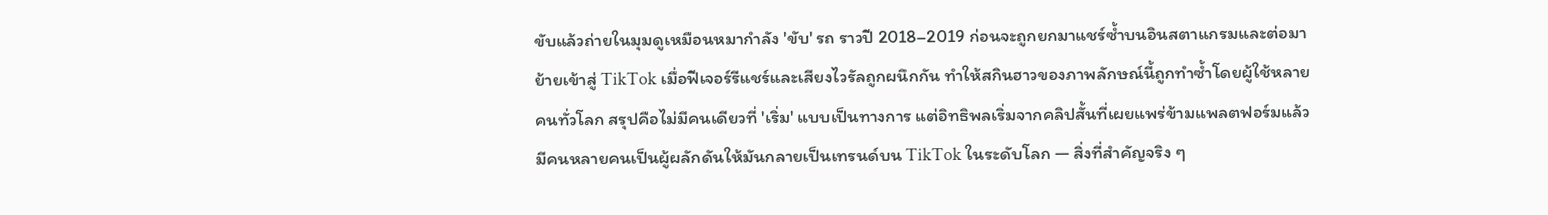ขับแล้วถ่ายในมุมดูเหมือนหมากำลัง 'ขับ' รถ ราวปี 2018–2019 ก่อนจะถูกยกมาแชร์ซ้ำบนอินสตาแกรมและต่อมาย้ายเข้าสู่ TikTok เมื่อฟีเจอร์รีแชร์และเสียงไวรัลถูกผนึกกัน ทำให้สกินฮาวของภาพลักษณ์นี้ถูกทำซ้ำโดยผู้ใช้หลายคนทั่วโลก สรุปคือไม่มีคนเดียวที่ 'เริ่ม' แบบเป็นทางการ แต่อิทธิพลเริ่มจากคลิปสั้นที่เผยแพร่ข้ามแพลตฟอร์มแล้วมีคนหลายคนเป็นผู้ผลักดันให้มันกลายเป็นเทรนด์บน TikTok ในระดับโลก — สิ่งที่สำคัญจริง ๆ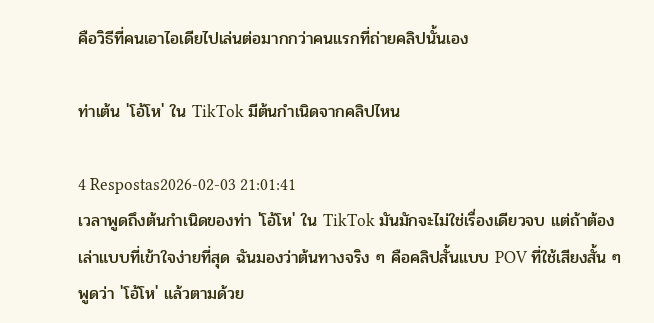คือวิธีที่คนเอาไอเดียไปเล่นต่อมากกว่าคนแรกที่ถ่ายคลิปนั้นเอง

ท่าเต้น 'โอ้โห' ใน TikTok มีต้นกำเนิดจากคลิปไหน

4 Respostas2026-02-03 21:01:41
เวลาพูดถึงต้นกำเนิดของท่า 'โอ้โห' ใน TikTok มันมักจะไม่ใช่เรื่องเดียวจบ แต่ถ้าต้องเล่าแบบที่เข้าใจง่ายที่สุด ฉันมองว่าต้นทางจริง ๆ คือคลิปสั้นแบบ POV ที่ใช้เสียงสั้น ๆ พูดว่า 'โอ้โห' แล้วตามด้วย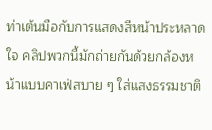ท่าเต้นมือกับการแสดงสีหน้าประหลาดใจ คลิปพวกนี้มักถ่ายกันด้วยกล้องหน้าแบบคาเฟ่สบาย ๆ ใส่แสงธรรมชาติ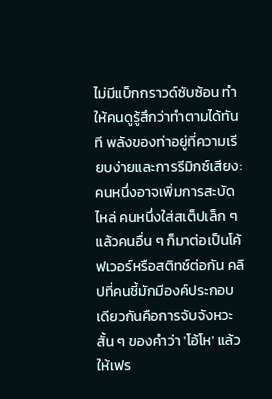ไม่มีแบ็กกราวด์ซับซ้อน ทำให้คนดูรู้สึกว่าทำตามได้ทันที พลังของท่าอยู่ที่ความเรียบง่ายและการรีมิกซ์เสียง: คนหนึ่งอาจเพิ่มการสะบัดไหล่ คนหนึ่งใส่สเต็ปเล็ก ๆ แล้วคนอื่น ๆ ก็มาต่อเป็นโค้ฟเวอร์หรือสติทช์ต่อกัน คลิปที่คนชี้มักมีองค์ประกอบเดียวกันคือการจับจังหวะสั้น ๆ ของคำว่า 'โอ้โห' แล้วให้เฟร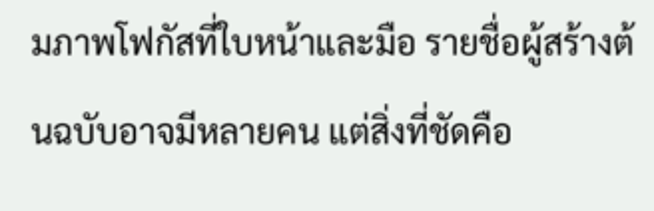มภาพโฟกัสที่ใบหน้าและมือ รายชื่อผู้สร้างต้นฉบับอาจมีหลายคน แต่สิ่งที่ชัดคือ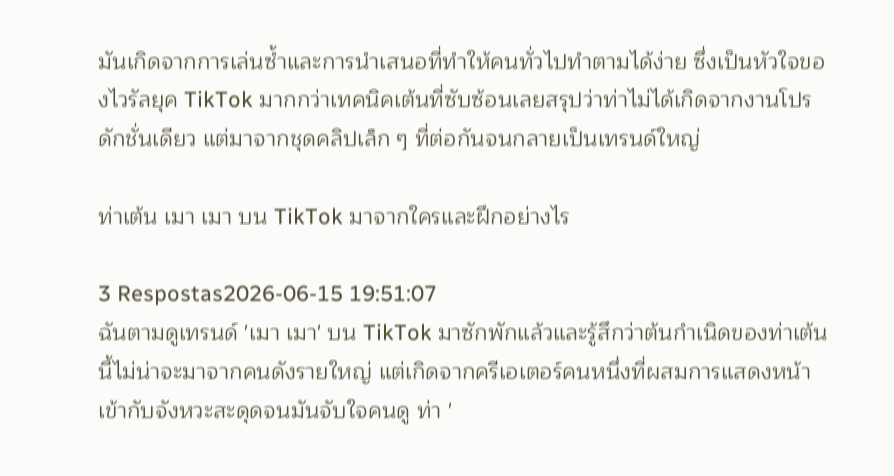มันเกิดจากการเล่นซ้ำและการนำเสนอที่ทำให้คนทั่วไปทำตามได้ง่าย ซึ่งเป็นหัวใจของไวรัลยุค TikTok มากกว่าเทคนิคเต้นที่ซับซ้อนเลยสรุปว่าท่าไม่ได้เกิดจากงานโปรดักชั่นเดียว แต่มาจากชุดคลิปเล็ก ๆ ที่ต่อกันจนกลายเป็นเทรนด์ใหญ่

ท่าเต้น เมา เมา บน TikTok มาจากใครและฝึกอย่างไร

3 Respostas2026-06-15 19:51:07
ฉันตามดูเทรนด์ 'เมา เมา' บน TikTok มาซักพักแล้วและรู้สึกว่าต้นกำเนิดของท่าเต้นนี้ไม่น่าจะมาจากคนดังรายใหญ่ แต่เกิดจากครีเอเตอร์คนหนึ่งที่ผสมการแสดงหน้าเข้ากับจังหวะสะดุดจนมันจับใจคนดู ท่า '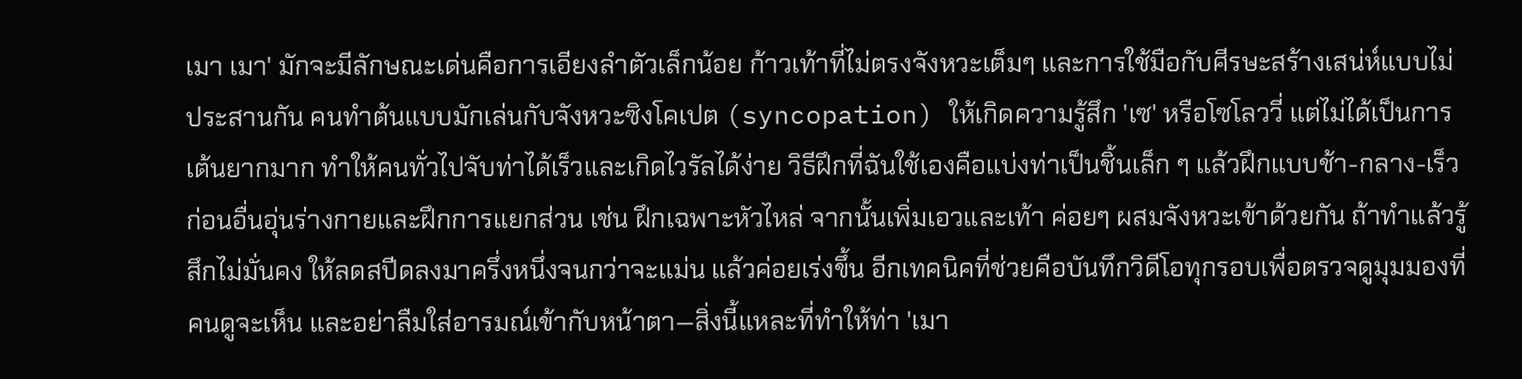เมา เมา' มักจะมีลักษณะเด่นคือการเอียงลำตัวเล็กน้อย ก้าวเท้าที่ไม่ตรงจังหวะเต็มๆ และการใช้มือกับศีรษะสร้างเสน่ห์แบบไม่ประสานกัน คนทำต้นแบบมักเล่นกับจังหวะซิงโคเปต (syncopation) ให้เกิดความรู้สึก 'เซ' หรือโซโลววี่ แต่ไม่ได้เป็นการเต้นยากมาก ทำให้คนทั่วไปจับท่าได้เร็วและเกิดไวรัลได้ง่าย วิธีฝึกที่ฉันใช้เองคือแบ่งท่าเป็นชิ้นเล็ก ๆ แล้วฝึกแบบช้า-กลาง-เร็ว ก่อนอื่นอุ่นร่างกายและฝึกการแยกส่วน เช่น ฝึกเฉพาะหัวไหล่ จากนั้นเพิ่มเอวและเท้า ค่อยๆ ผสมจังหวะเข้าด้วยกัน ถ้าทำแล้วรู้สึกไม่มั่นคง ให้ลดสปีดลงมาครึ่งหนึ่งจนกว่าจะแม่น แล้วค่อยเร่งขึ้น อีกเทคนิคที่ช่วยคือบันทึกวิดีโอทุกรอบเพื่อตรวจดูมุมมองที่คนดูจะเห็น และอย่าลืมใส่อารมณ์เข้ากับหน้าตา—สิ่งนี้แหละที่ทำให้ท่า 'เมา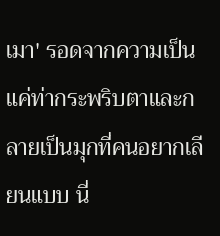เมา' รอดจากความเป็นแค่ท่ากระพริบตาและกลายเป็นมุกที่คนอยากเลียนแบบ นี่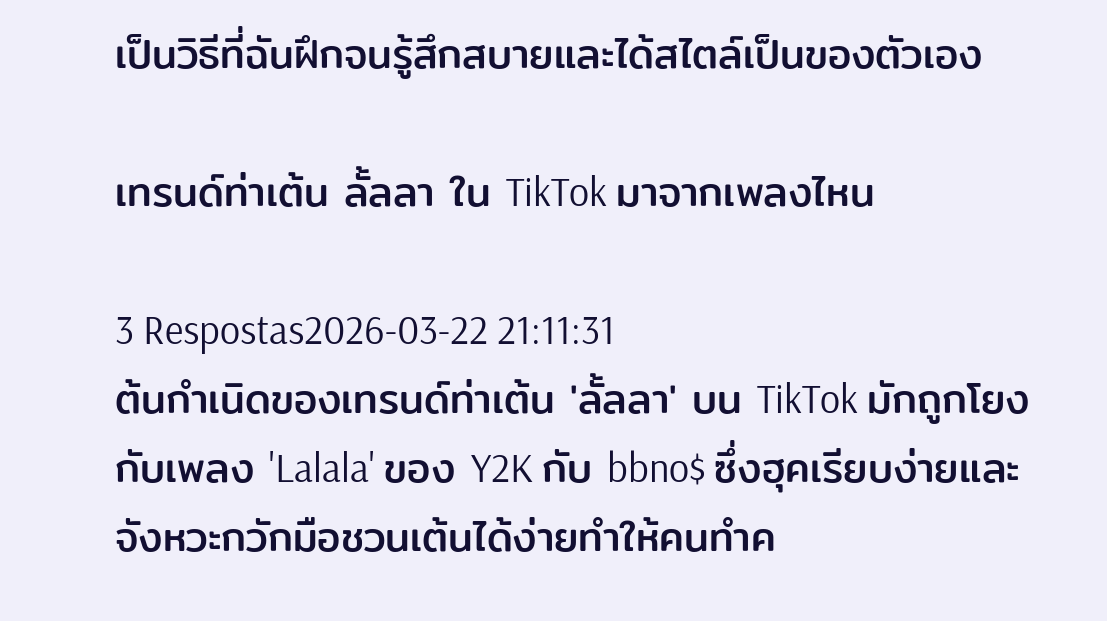เป็นวิธีที่ฉันฝึกจนรู้สึกสบายและได้สไตล์เป็นของตัวเอง

เทรนด์ท่าเต้น ลั้ลลา ใน TikTok มาจากเพลงไหน

3 Respostas2026-03-22 21:11:31
ต้นกำเนิดของเทรนด์ท่าเต้น 'ลั้ลลา' บน TikTok มักถูกโยงกับเพลง 'Lalala' ของ Y2K กับ bbno$ ซึ่งฮุคเรียบง่ายและจังหวะกวักมือชวนเต้นได้ง่ายทำให้คนทำค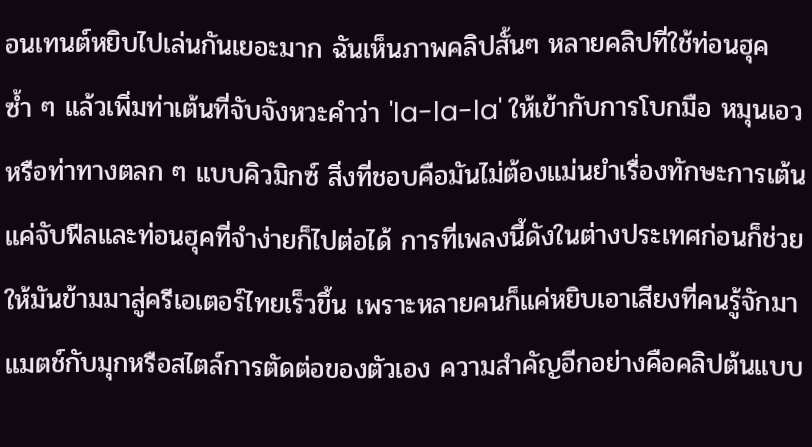อนเทนต์หยิบไปเล่นกันเยอะมาก ฉันเห็นภาพคลิปสั้นๆ หลายคลิปที่ใช้ท่อนฮุคซ้ำ ๆ แล้วเพิ่มท่าเต้นที่จับจังหวะคำว่า 'la-la-la' ให้เข้ากับการโบกมือ หมุนเอว หรือท่าทางตลก ๆ แบบคิวมิกซ์ สิ่งที่ชอบคือมันไม่ต้องแม่นยำเรื่องทักษะการเต้น แค่จับฟีลและท่อนฮุคที่จำง่ายก็ไปต่อได้ การที่เพลงนี้ดังในต่างประเทศก่อนก็ช่วยให้มันข้ามมาสู่ครีเอเตอร์ไทยเร็วขึ้น เพราะหลายคนก็แค่หยิบเอาเสียงที่คนรู้จักมาแมตช์กับมุกหรือสไตล์การตัดต่อของตัวเอง ความสำคัญอีกอย่างคือคลิปต้นแบบ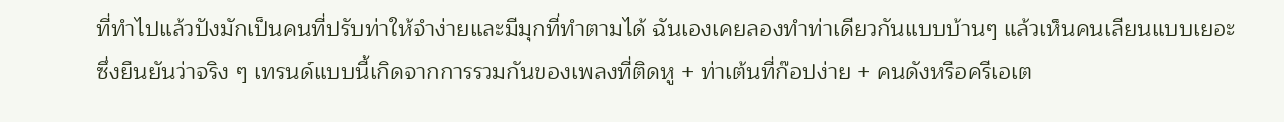ที่ทำไปแล้วปังมักเป็นคนที่ปรับท่าให้จำง่ายและมีมุกที่ทำตามได้ ฉันเองเคยลองทำท่าเดียวกันแบบบ้านๆ แล้วเห็นคนเลียนแบบเยอะ ซึ่งยืนยันว่าจริง ๆ เทรนด์แบบนี้เกิดจากการรวมกันของเพลงที่ติดหู + ท่าเต้นที่ก๊อปง่าย + คนดังหรือครีเอเต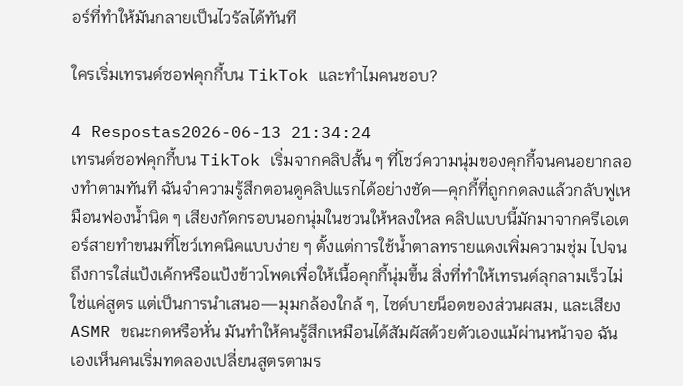อร์ที่ทำให้มันกลายเป็นไวรัลได้ทันที

ใครเริ่มเทรนด์ซอฟคุกกี้บน TikTok และทำไมคนชอบ?

4 Respostas2026-06-13 21:34:24
เทรนด์ซอฟคุกกี้บน TikTok เริ่มจากคลิปสั้น ๆ ที่โชว์ความนุ่มของคุกกี้จนคนอยากลองทำตามทันที ฉันจำความรู้สึกตอนดูคลิปแรกได้อย่างชัด—คุกกี้ที่ถูกกดลงแล้วกลับฟูเหมือนฟองน้ำนิด ๆ เสียงกัดกรอบนอกนุ่มในชวนให้หลงใหล คลิปแบบนี้มักมาจากครีเอเตอร์สายทำขนมที่โชว์เทคนิคแบบง่าย ๆ ตั้งแต่การใช้น้ำตาลทรายแดงเพิ่มความชุ่ม ไปจนถึงการใส่แป้งเค้กหรือแป้งข้าวโพดเพื่อให้เนื้อคุกกี้นุ่มขึ้น สิ่งที่ทำให้เทรนด์ลุกลามเร็วไม่ใช่แค่สูตร แต่เป็นการนำเสนอ—มุมกล้องใกล้ ๆ, ไซด์บายน็อตของส่วนผสม, และเสียง ASMR ขณะกดหรือหั่น มันทำให้คนรู้สึกเหมือนได้สัมผัสด้วยตัวเองแม้ผ่านหน้าจอ ฉันเองเห็นคนเริ่มทดลองเปลี่ยนสูตรตามร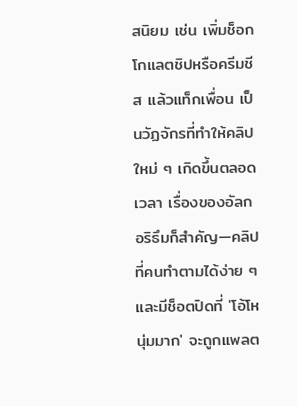สนิยม เช่น เพิ่มช็อกโกแลตชิปหรือครีมชีส แล้วแท็กเพื่อน เป็นวัฏจักรที่ทำให้คลิปใหม่ ๆ เกิดขึ้นตลอดเวลา เรื่องของอัลกอริธึมก็สำคัญ—คลิปที่คนทำตามได้ง่าย ๆ และมีช็อตปิดที่ 'โอ้โห นุ่มมาก' จะถูกแพลต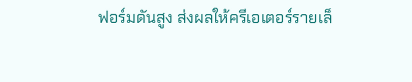ฟอร์มดันสูง ส่งผลให้ครีเอเตอร์รายเล็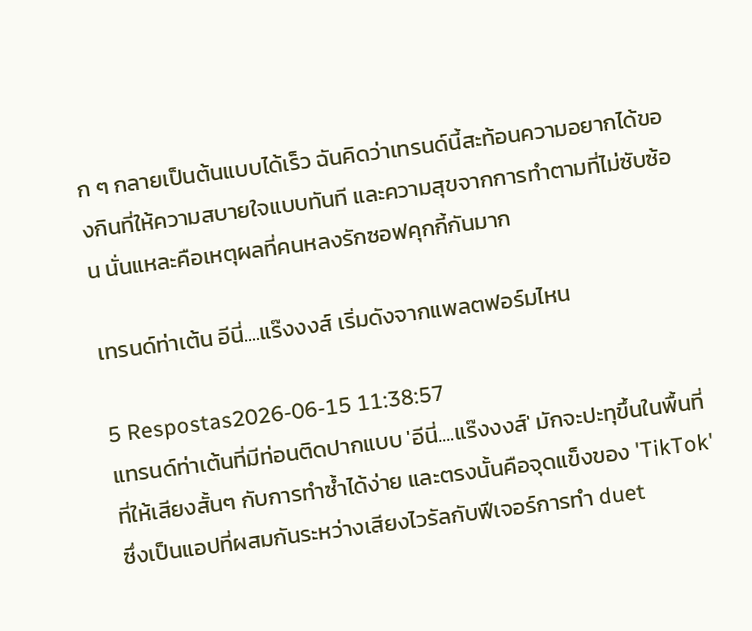ก ๆ กลายเป็นต้นแบบได้เร็ว ฉันคิดว่าเทรนด์นี้สะท้อนความอยากได้ของกินที่ให้ความสบายใจแบบทันที และความสุขจากการทำตามที่ไม่ซับซ้อน นั่นแหละคือเหตุผลที่คนหลงรักซอฟคุกกี้กันมาก

เทรนด์ท่าเต้น อีนี่....แร๊งงงส์ เริ่มดังจากแพลตฟอร์มไหน

5 Respostas2026-06-15 11:38:57
แทรนด์ท่าเต้นที่มีท่อนติดปากแบบ 'อีนี่....แร๊งงงส์' มักจะปะทุขึ้นในพื้นที่ที่ให้เสียงสั้นๆ กับการทำซ้ำได้ง่าย และตรงนั้นคือจุดแข็งของ 'TikTok' ซึ่งเป็นแอปที่ผสมกันระหว่างเสียงไวรัลกับฟีเจอร์การทำ duet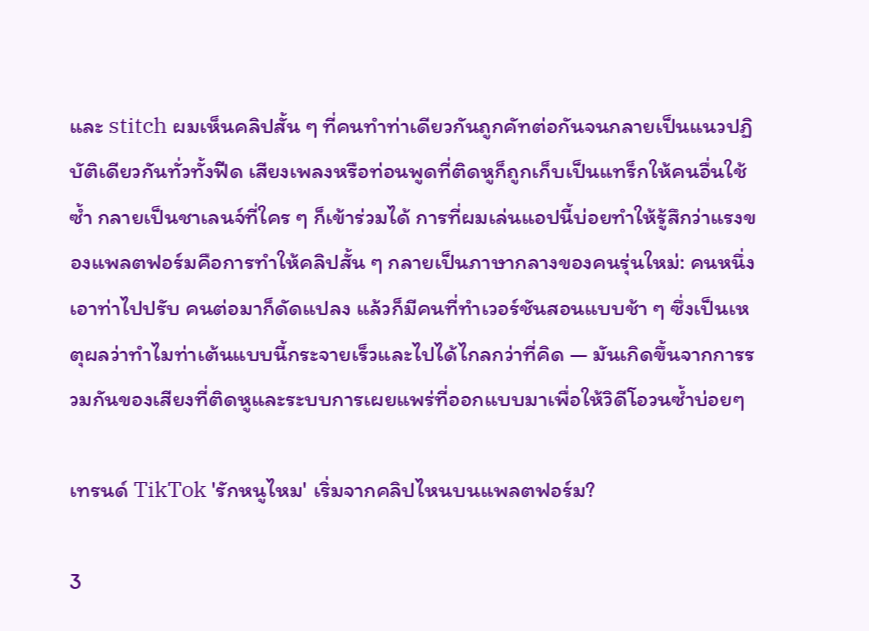และ stitch ผมเห็นคลิปสั้น ๆ ที่คนทำท่าเดียวกันถูกคัทต่อกันจนกลายเป็นแนวปฏิบัติเดียวกันทั่วทั้งฟีด เสียงเพลงหรือท่อนพูดที่ติดหูก็ถูกเก็บเป็นแทร็กให้คนอื่นใช้ซ้ำ กลายเป็นชาเลนจ์ที่ใคร ๆ ก็เข้าร่วมได้ การที่ผมเล่นแอปนี้บ่อยทำให้รู้สึกว่าแรงของแพลตฟอร์มคือการทำให้คลิปสั้น ๆ กลายเป็นภาษากลางของคนรุ่นใหม่: คนหนึ่งเอาท่าไปปรับ คนต่อมาก็ดัดแปลง แล้วก็มีคนที่ทำเวอร์ชันสอนแบบช้า ๆ ซึ่งเป็นเหตุผลว่าทำไมท่าเต้นแบบนี้กระจายเร็วและไปได้ไกลกว่าที่คิด — มันเกิดขึ้นจากการรวมกันของเสียงที่ติดหูและระบบการเผยแพร่ที่ออกแบบมาเพื่อให้วิดีโอวนซ้ำบ่อยๆ

เทรนด์ TikTok 'รักหนูไหม' เริ่มจากคลิปไหนบนแพลตฟอร์ม?

3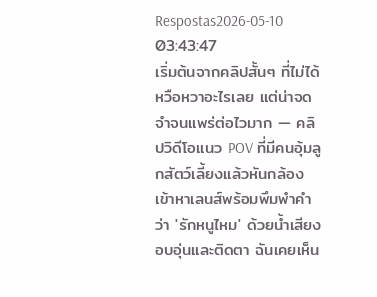Respostas2026-05-10 03:43:47
เริ่มต้นจากคลิปสั้นๆ ที่ไม่ได้หวือหวาอะไรเลย แต่น่าจดจำจนแพร่ต่อไวมาก — คลิปวิดีโอแนว POV ที่มีคนอุ้มลูกสัตว์เลี้ยงแล้วหันกล้องเข้าหาเลนส์พร้อมพึมพำคำว่า 'รักหนูไหม' ด้วยน้ำเสียงอบอุ่นและติดตา ฉันเคยเห็น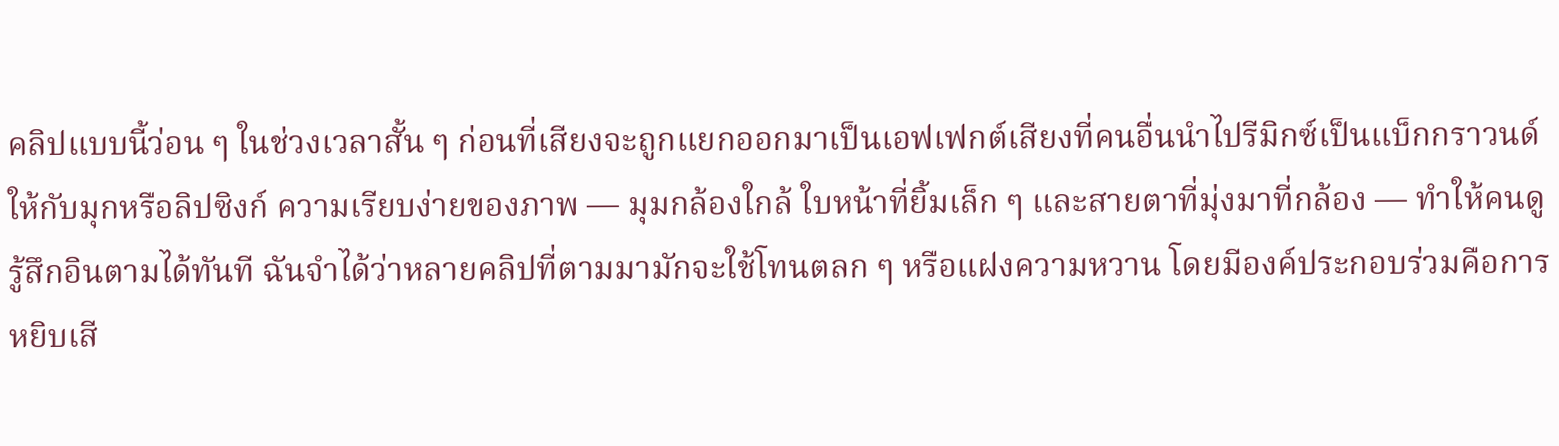คลิปแบบนี้ว่อน ๆ ในช่วงเวลาสั้น ๆ ก่อนที่เสียงจะถูกแยกออกมาเป็นเอฟเฟกต์เสียงที่คนอื่นนำไปรีมิกซ์เป็นแบ็กกราวนด์ให้กับมุกหรือลิปซิงก์ ความเรียบง่ายของภาพ — มุมกล้องใกล้ ใบหน้าที่ยิ้มเล็ก ๆ และสายตาที่มุ่งมาที่กล้อง — ทำให้คนดูรู้สึกอินตามได้ทันที ฉันจำได้ว่าหลายคลิปที่ตามมามักจะใช้โทนตลก ๆ หรือแฝงความหวาน โดยมีองค์ประกอบร่วมคือการหยิบเสี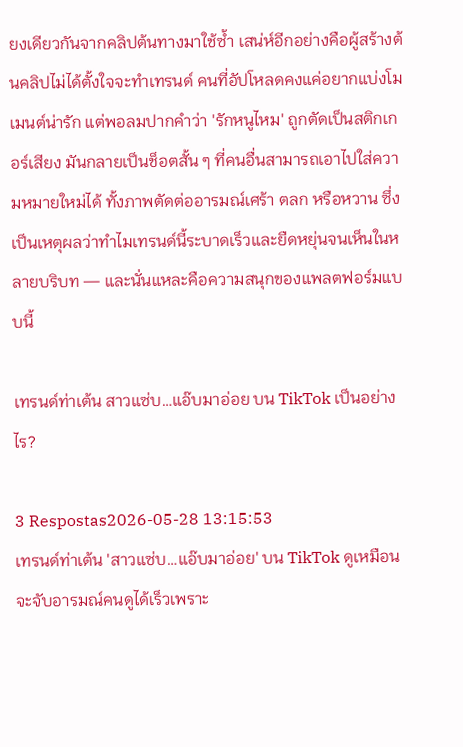ยงเดียวกันจากคลิปต้นทางมาใช้ซ้ำ เสน่ห์อีกอย่างคือผู้สร้างต้นคลิปไม่ได้ตั้งใจจะทำเทรนด์ คนที่อัปโหลดคงแค่อยากแบ่งโมเมนต์น่ารัก แต่พอลมปากคำว่า 'รักหนูไหม' ถูกตัดเป็นสติกเกอร์เสียง มันกลายเป็นช็อตสั้น ๆ ที่คนอื่นสามารถเอาไปใส่ความหมายใหม่ได้ ทั้งภาพตัดต่ออารมณ์เศร้า ตลก หรือหวาน ซึ่งเป็นเหตุผลว่าทำไมเทรนด์นี้ระบาดเร็วและยืดหยุ่นจนเห็นในหลายบริบท — และนั่นแหละคือความสนุกของแพลตฟอร์มแบบนี้

เทรนด์ท่าเต้น สาวแซ่บ…แอ๊บมาอ่อย บน TikTok เป็นอย่างไร?

3 Respostas2026-05-28 13:15:53
เทรนด์ท่าเต้น 'สาวแซ่บ…แอ๊บมาอ่อย' บน TikTok ดูเหมือนจะจับอารมณ์คนดูได้เร็วเพราะ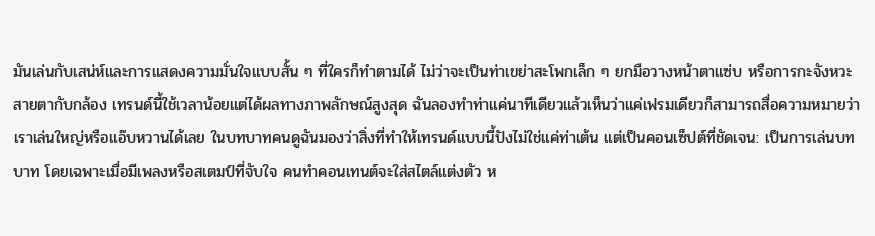มันเล่นกับเสน่ห์และการแสดงความมั่นใจแบบสั้น ๆ ที่ใครก็ทำตามได้ ไม่ว่าจะเป็นท่าเขย่าสะโพกเล็ก ๆ ยกมือวางหน้าตาแซ่บ หรือการกะจังหวะสายตากับกล้อง เทรนด์นี้ใช้เวลาน้อยแต่ได้ผลทางภาพลักษณ์สูงสุด ฉันลองทำท่าแค่นาทีเดียวแล้วเห็นว่าแค่เฟรมเดียวก็สามารถสื่อความหมายว่าเราเล่นใหญ่หรือแอ๊บหวานได้เลย ในบทบาทคนดูฉันมองว่าสิ่งที่ทำให้เทรนด์แบบนี้ปังไม่ใช่แค่ท่าเต้น แต่เป็นคอนเซ็ปต์ที่ชัดเจน: เป็นการเล่นบทบาท โดยเฉพาะเมื่อมีเพลงหรือสเตมป์ที่จับใจ คนทำคอนเทนต์จะใส่สไตล์แต่งตัว ห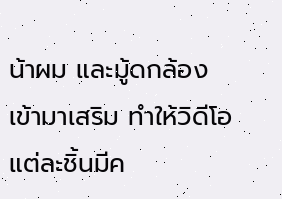น้าผม และมู้ดกล้องเข้ามาเสริม ทำให้วิดีโอแต่ละชิ้นมีค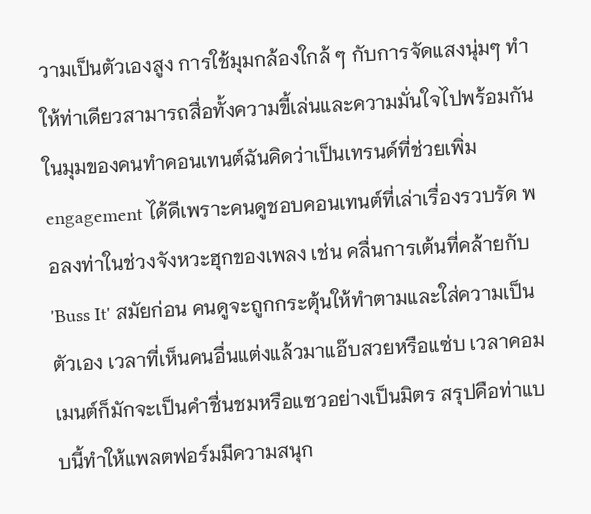วามเป็นตัวเองสูง การใช้มุมกล้องใกล้ ๆ กับการจัดแสงนุ่มๆ ทำให้ท่าเดียวสามารถสื่อทั้งความขี้เล่นและความมั่นใจไปพร้อมกัน ในมุมของคนทำคอนเทนต์ฉันคิดว่าเป็นเทรนด์ที่ช่วยเพิ่ม engagement ได้ดีเพราะคนดูชอบคอนเทนต์ที่เล่าเรื่องรวบรัด พอลงท่าในช่วงจังหวะฮุกของเพลง เช่น คลื่นการเต้นที่คล้ายกับ 'Buss It' สมัยก่อน คนดูจะถูกกระตุ้นให้ทำตามและใส่ความเป็นตัวเอง เวลาที่เห็นคนอื่นแต่งแล้วมาแอ๊บสวยหรือแซ่บ เวลาคอมเมนต์ก็มักจะเป็นคำชื่นชมหรือแซวอย่างเป็นมิตร สรุปคือท่าแบบนี้ทำให้แพลตฟอร์มมีความสนุก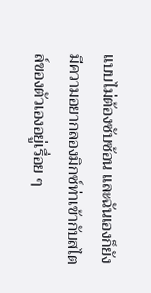แบบไม่ต้องซับซ้อน และฉันเองก็ยังมีความอยากลองมิกซ์ท่าเข้ากับสไตล์ของตัวเองอยู่เรื่อย ๆ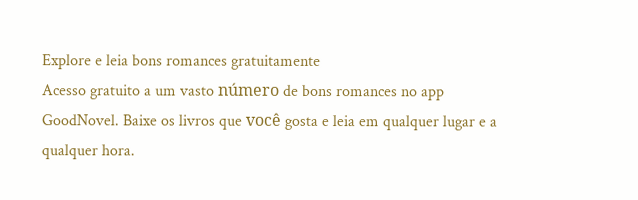Explore e leia bons romances gratuitamente
Acesso gratuito a um vasto número de bons romances no app GoodNovel. Baixe os livros que você gosta e leia em qualquer lugar e a qualquer hora.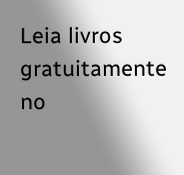Leia livros gratuitamente no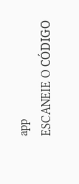app
ESCANEIE O CÓDIGO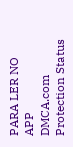PARA LER NO APP
DMCA.com Protection Status